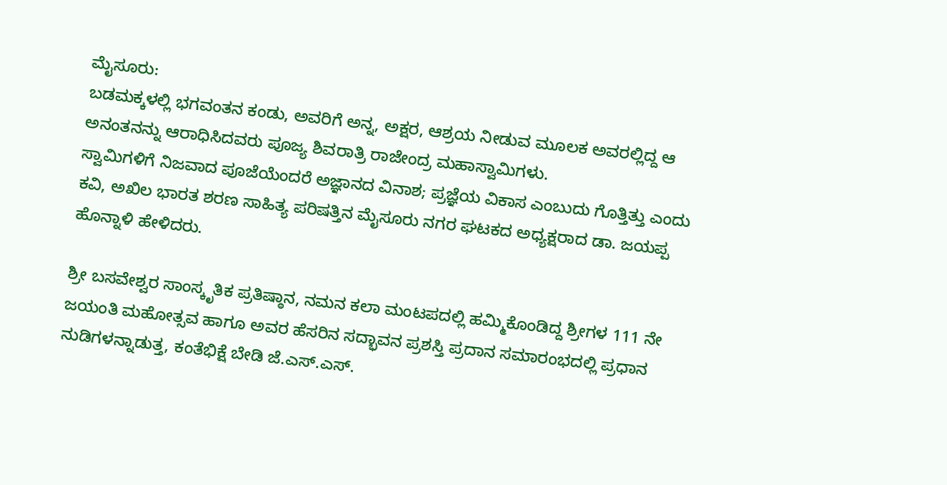ಮೈಸೂರು:
ಬಡಮಕ್ಕಳಲ್ಲಿ ಭಗವಂತನ ಕಂಡು, ಅವರಿಗೆ ಅನ್ನ, ಅಕ್ಷರ, ಆಶ್ರಯ ನೀಡುವ ಮೂಲಕ ಅವರಲ್ಲಿದ್ದ ಆ ಅನಂತನನ್ನು ಆರಾಧಿಸಿದವರು ಪೂಜ್ಯ ಶಿವರಾತ್ರಿ ರಾಜೇಂದ್ರ ಮಹಾಸ್ವಾಮಿಗಳು.
ಸ್ವಾಮಿಗಳಿಗೆ ನಿಜವಾದ ಪೂಜೆಯೆಂದರೆ ಅಜ್ಞಾನದ ವಿನಾಶ; ಪ್ರಜ್ಞೆಯ ವಿಕಾಸ ಎಂಬುದು ಗೊತ್ತಿತ್ತು ಎಂದು ಕವಿ, ಅಖಿಲ ಭಾರತ ಶರಣ ಸಾಹಿತ್ಯ ಪರಿಷತ್ತಿನ ಮೈಸೂರು ನಗರ ಘಟಕದ ಅಧ್ಯಕ್ಷರಾದ ಡಾ. ಜಯಪ್ಪ ಹೊನ್ನಾಳಿ ಹೇಳಿದರು.

ಶ್ರೀ ಬಸವೇಶ್ವರ ಸಾಂಸ್ಕೃತಿಕ ಪ್ರತಿಷ್ಠಾನ, ನಮನ ಕಲಾ ಮಂಟಪದಲ್ಲಿ ಹಮ್ಮಿಕೊಂಡಿದ್ದ ಶ್ರೀಗಳ 111 ನೇ ಜಯಂತಿ ಮಹೋತ್ಸವ ಹಾಗೂ ಅವರ ಹೆಸರಿನ ಸದ್ಭಾವನ ಪ್ರಶಸ್ತಿ ಪ್ರದಾನ ಸಮಾರಂಭದಲ್ಲಿ ಪ್ರಧಾನ ನುಡಿಗಳನ್ನಾಡುತ್ತ, ಕಂತೆಭಿಕ್ಷೆ ಬೇಡಿ ಜೆ.ಎಸ್.ಎಸ್.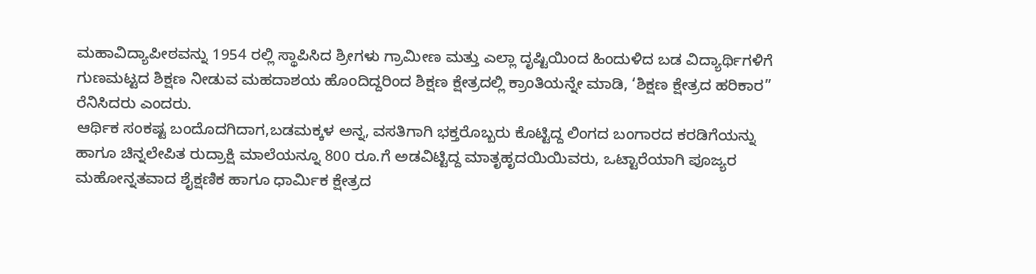ಮಹಾವಿದ್ಯಾಪೀಠವನ್ನು 1954 ರಲ್ಲಿ ಸ್ಥಾಪಿಸಿದ ಶ್ರೀಗಳು ಗ್ರಾಮೀಣ ಮತ್ತು ಎಲ್ಲಾ ದೃಷ್ಟಿಯಿಂದ ಹಿಂದುಳಿದ ಬಡ ವಿದ್ಯಾರ್ಥಿಗಳಿಗೆ ಗುಣಮಟ್ಟದ ಶಿಕ್ಷಣ ನೀಡುವ ಮಹದಾಶಯ ಹೊಂದಿದ್ದರಿಂದ ಶಿಕ್ಷಣ ಕ್ಷೇತ್ರದಲ್ಲಿ ಕ್ರಾಂತಿಯನ್ನೇ ಮಾಡಿ, ‘ಶಿಕ್ಷಣ ಕ್ಷೇತ್ರದ ಹರಿಕಾರ” ರೆನಿಸಿದರು ಎಂದರು.
ಆರ್ಥಿಕ ಸಂಕಷ್ಟ ಬಂದೊದಗಿದಾಗ,ಬಡಮಕ್ಕಳ ಅನ್ನ, ವಸತಿಗಾಗಿ ಭಕ್ತರೊಬ್ಬರು ಕೊಟ್ಟಿದ್ದ ಲಿಂಗದ ಬಂಗಾರದ ಕರಡಿಗೆಯನ್ನು ಹಾಗೂ ಚಿನ್ನಲೇಪಿತ ರುದ್ರಾಕ್ಷಿ ಮಾಲೆಯನ್ನೂ 800 ರೂ.ಗೆ ಅಡವಿಟ್ಟಿದ್ದ ಮಾತೃಹೃದಯಿಯಿವರು, ಒಟ್ಟಾರೆಯಾಗಿ ಪೂಜ್ಯರ ಮಹೋನ್ನತವಾದ ಶೈಕ್ಷಣಿಕ ಹಾಗೂ ಧಾರ್ಮಿಕ ಕ್ಷೇತ್ರದ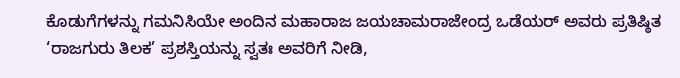ಕೊಡುಗೆಗಳನ್ನು ಗಮನಿಸಿಯೇ ಅಂದಿನ ಮಹಾರಾಜ ಜಯಚಾಮರಾಜೇಂದ್ರ ಒಡೆಯರ್ ಅವರು ಪ್ರತಿಷ್ಠಿತ ‘ರಾಜಗುರು ತಿಲಕ’ ಪ್ರಶಸ್ತಿಯನ್ನು ಸ್ವತಃ ಅವರಿಗೆ ನೀಡಿ,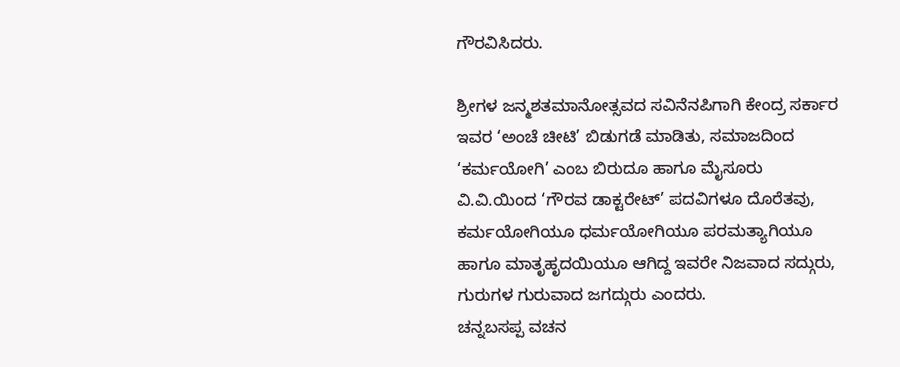ಗೌರವಿಸಿದರು.

ಶ್ರೀಗಳ ಜನ್ಮಶತಮಾನೋತ್ಸವದ ಸವಿನೆನಪಿಗಾಗಿ ಕೇಂದ್ರ ಸರ್ಕಾರ ಇವರ ‘ಅಂಚೆ ಚೀಟಿ’ ಬಿಡುಗಡೆ ಮಾಡಿತು, ಸಮಾಜದಿಂದ ‘ಕರ್ಮಯೋಗಿ’ ಎಂಬ ಬಿರುದೂ ಹಾಗೂ ಮೈಸೂರು ವಿ.ವಿ.ಯಿಂದ ‘ಗೌರವ ಡಾಕ್ಟರೇಟ್’ ಪದವಿಗಳೂ ದೊರೆತವು, ಕರ್ಮಯೋಗಿಯೂ ಧರ್ಮಯೋಗಿಯೂ ಪರಮತ್ಯಾಗಿಯೂ ಹಾಗೂ ಮಾತೃಹೃದಯಿಯೂ ಆಗಿದ್ದ ಇವರೇ ನಿಜವಾದ ಸದ್ಗುರು, ಗುರುಗಳ ಗುರುವಾದ ಜಗದ್ಗುರು ಎಂದರು.
ಚನ್ನಬಸಪ್ಪ ವಚನ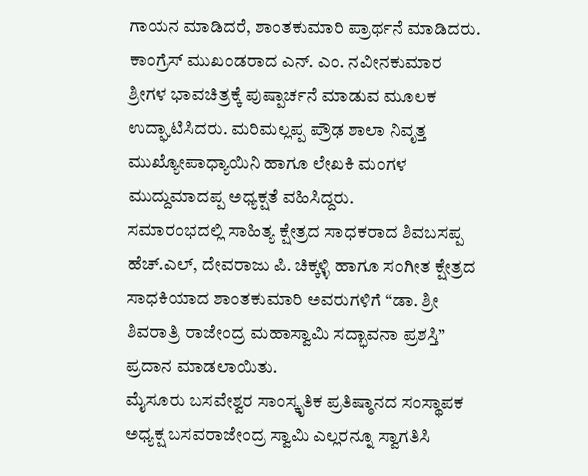ಗಾಯನ ಮಾಡಿದರೆ, ಶಾಂತಕುಮಾರಿ ಪ್ರಾರ್ಥನೆ ಮಾಡಿದರು. ಕಾಂಗ್ರೆಸ್ ಮುಖಂಡರಾದ ಎನ್. ಎಂ. ನವೀನಕುಮಾರ ಶ್ರೀಗಳ ಭಾವಚಿತ್ರಕ್ಕೆ ಪುಷ್ಪಾರ್ಚನೆ ಮಾಡುವ ಮೂಲಕ ಉದ್ಘಾಟಿಸಿದರು. ಮರಿಮಲ್ಲಪ್ಪ ಪ್ರೌಢ ಶಾಲಾ ನಿವೃತ್ತ ಮುಖ್ಯೋಪಾಧ್ಯಾಯಿನಿ ಹಾಗೂ ಲೇಖಕಿ ಮಂಗಳ ಮುದ್ದುಮಾದಪ್ಪ ಅಧ್ಯಕ್ಷತೆ ವಹಿಸಿದ್ದರು.
ಸಮಾರಂಭದಲ್ಲಿ ಸಾಹಿತ್ಯ ಕ್ಷೇತ್ರದ ಸಾಧಕರಾದ ಶಿವಬಸಪ್ಪ ಹೆಚ್.ಎಲ್, ದೇವರಾಜು ಪಿ. ಚಿಕ್ಕಳ್ಳಿ ಹಾಗೂ ಸಂಗೀತ ಕ್ಷೇತ್ರದ ಸಾಧಕಿಯಾದ ಶಾಂತಕುಮಾರಿ ಅವರುಗಳಿಗೆ “ಡಾ. ಶ್ರೀ ಶಿವರಾತ್ರಿ ರಾಜೇಂದ್ರ ಮಹಾಸ್ವಾಮಿ ಸದ್ಭಾವನಾ ಪ್ರಶಸ್ತಿ” ಪ್ರದಾನ ಮಾಡಲಾಯಿತು.
ಮೈಸೂರು ಬಸವೇಶ್ವರ ಸಾಂಸ್ಕೃತಿಕ ಪ್ರತಿಷ್ಠಾನದ ಸಂಸ್ಥಾಪಕ ಅಧ್ಯಕ್ಷ ಬಸವರಾಜೇಂದ್ರ ಸ್ವಾಮಿ ಎಲ್ಲರನ್ನೂ ಸ್ವಾಗತಿಸಿ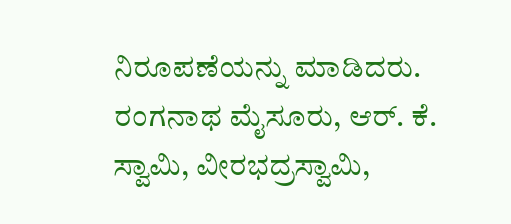ನಿರೂಪಣೆಯನ್ನು ಮಾಡಿದರು.
ರಂಗನಾಥ ಮೈಸೂರು, ಆರ್. ಕೆ. ಸ್ವಾಮಿ, ವೀರಭದ್ರಸ್ವಾಮಿ,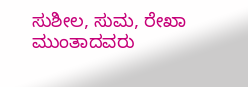ಸುಶೀಲ, ಸುಮ, ರೇಖಾ ಮುಂತಾದವರು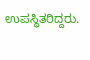ಉಪಸ್ಥಿತರಿದ್ದರು.